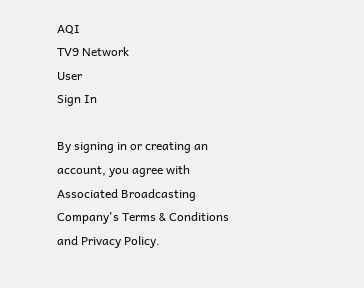AQI
TV9 Network
User
Sign In

By signing in or creating an account, you agree with Associated Broadcasting Company's Terms & Conditions and Privacy Policy.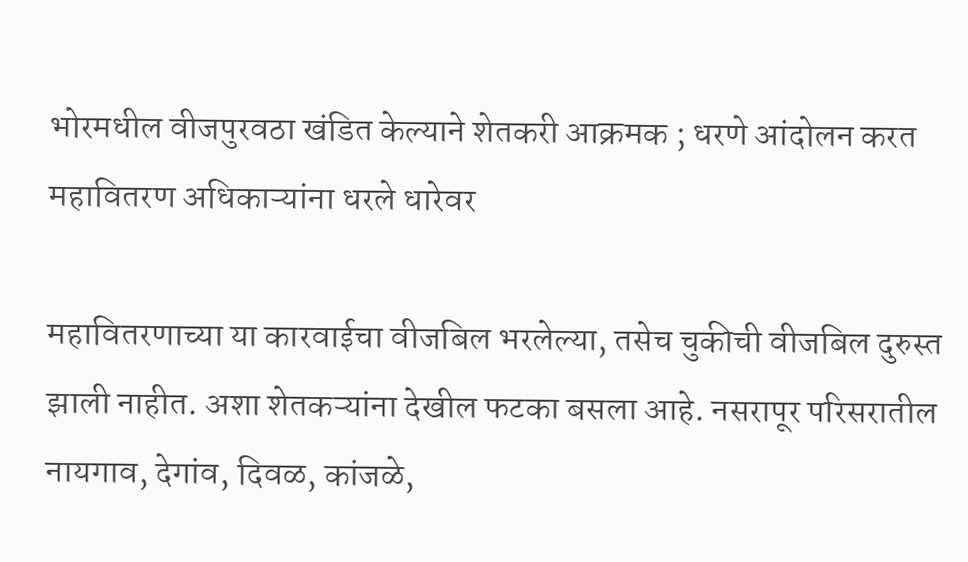भोरमधील वीजपुरवठा खंडित केल्याने शेतकरी आक्रमक ; धरणे आंदोलन करत महावितरण अधिकाऱ्यांना धरले धारेवर

महावितरणाच्या या कारवाईचा वीजबिल भरलेल्या, तसेच चुकीची वीजबिल दुरुस्त झाली नाहीत. अशा शेतकऱ्यांना देखील फटका बसला आहे. नसरापूर परिसरातील नायगाव, देगांव, दिवळ, कांजळे,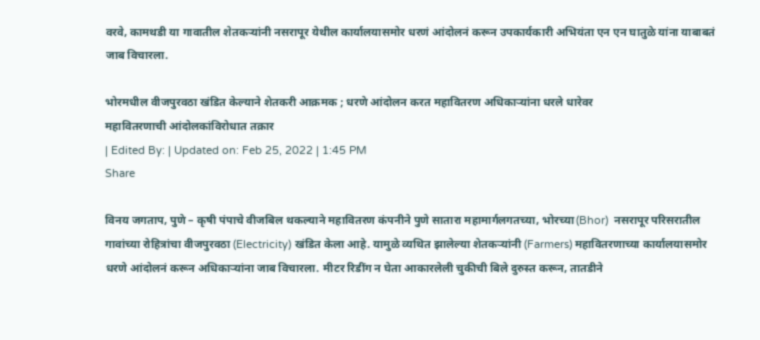वरवे, कामथडी या गावातील शेतकऱ्यांनी नसरापूर येथील कार्यालयासमोर धरणं आंदोलनं करून उपकार्यकारी अभियंता एन एन घातुळे यांना याबाबतं जाब विचारला.

भोरमधील वीजपुरवठा खंडित केल्याने शेतकरी आक्रमक ; धरणे आंदोलन करत महावितरण अधिकाऱ्यांना धरले धारेवर
महावितरणाची आंदोलकांविरोधात तक्रार
| Edited By: | Updated on: Feb 25, 2022 | 1:45 PM
Share

विनय जगताप, पुणे – कृषी पंपाचे वीजबिल थकल्याने महावितरण कंपनीने पुणे सातारा महामार्गलगतच्या, भोरच्या(Bhor)  नसरापूर परिसरातील गावांच्या रोहित्रांचा वीजपुरवठा (Electricity) खंडित केला आहे. यामुळे व्यथित झालेल्या शेतकऱ्यांनी (Farmers) महावितरणाच्या कार्यालयासमोर धरणे आंदोलनं करून अधिकाऱ्यांना जाब विचारला. मीटर रिडींग न घेता आकारलेली चुकीची बिले दुरुस्त करून, तातडीने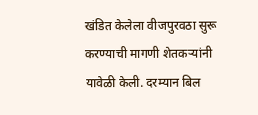खंडित केलेला वीजपुरवठा सुरू करण्याची मागणी शेतकऱ्यांनी यावेळी केली. दरम्यान बिल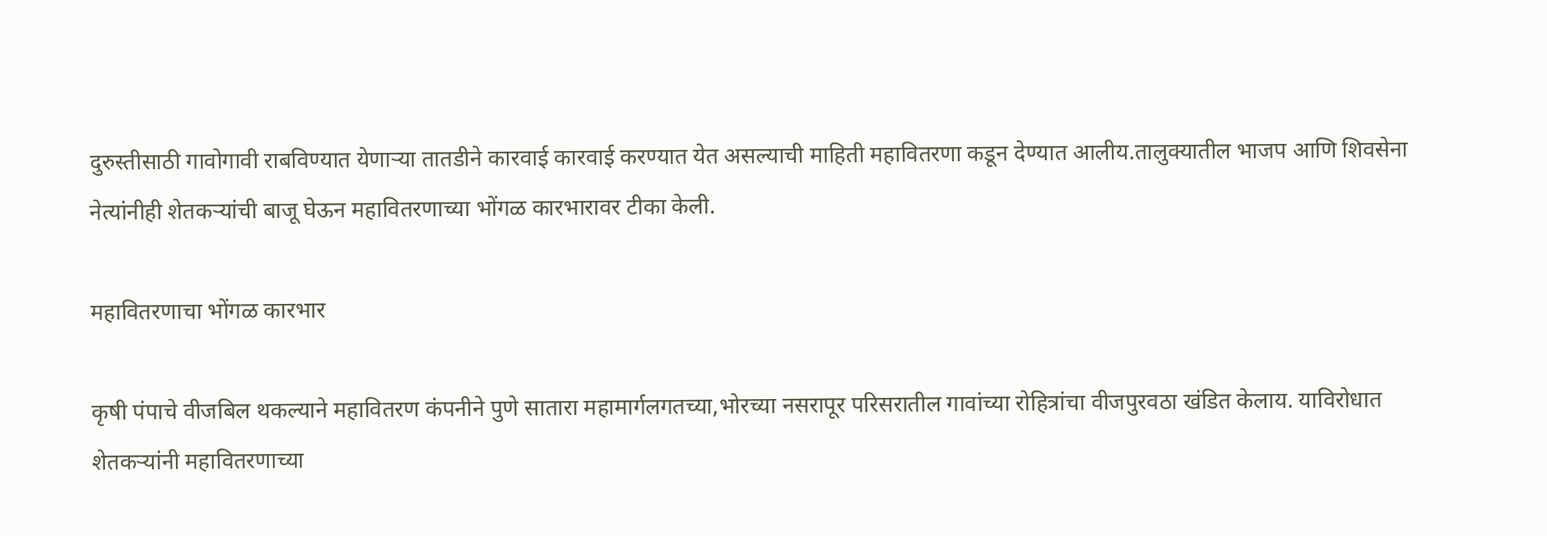दुरुस्तीसाठी गावोगावी राबविण्यात येणाऱ्या तातडीने कारवाई कारवाई करण्यात येत असल्याची माहिती महावितरणा कडून देण्यात आलीय.तालुक्यातील भाजप आणि शिवसेना नेत्यांनीही शेतकऱ्यांची बाजू घेऊन महावितरणाच्या भोंगळ कारभारावर टीका केली.

महावितरणाचा भोंगळ कारभार

कृषी पंपाचे वीजबिल थकल्याने महावितरण कंपनीने पुणे सातारा महामार्गलगतच्या,भोरच्या नसरापूर परिसरातील गावांच्या रोहित्रांचा वीजपुरवठा खंडित केलाय. याविरोधात शेतकऱ्यांनी महावितरणाच्या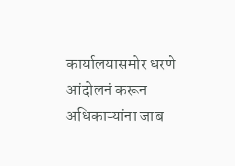कार्यालयासमोर धरणे आंदोलनं करून अधिकाऱ्यांना जाब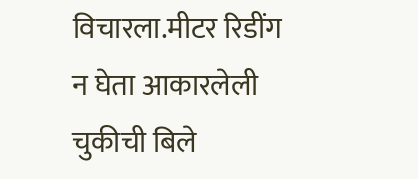विचारला.मीटर रिडींग न घेता आकारलेली चुकीची बिले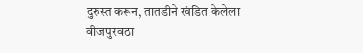दुरुस्त करून, तातडीने खंडित केलेला वीजपुरवठा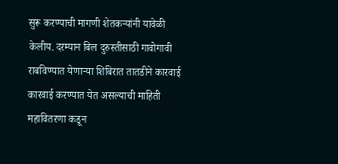सुरू करण्याची मागणी शेतकऱ्यांनी यावेळी केलीय. दरम्यान बिल दुरुस्तीसाठी गावोगावी राबविण्यात येणाऱ्या शिबिरात तातडीने कारवाई कारवाई करण्यात येत असल्याची माहिती महावितरणा कडून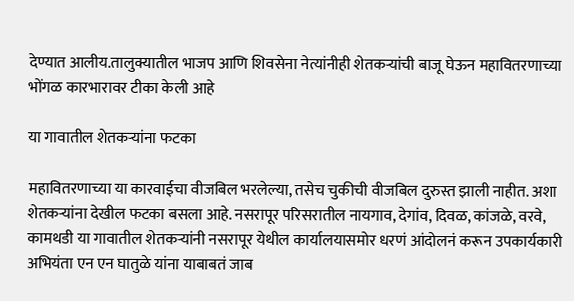देण्यात आलीय.तालुक्यातील भाजप आणि शिवसेना नेत्यांनीही शेतकऱ्यांची बाजू घेऊन महावितरणाच्या भोंगळ कारभारावर टीका केली आहे

या गावातील शेतकऱ्यांना फटका

महावितरणाच्या या कारवाईचा वीजबिल भरलेल्या, तसेच चुकीची वीजबिल दुरुस्त झाली नाहीत. अशा शेतकऱ्यांना देखील फटका बसला आहे. नसरापूर परिसरातील नायगाव, देगांव, दिवळ, कांजळे, वरवे, कामथडी या गावातील शेतकऱ्यांनी नसरापूर येथील कार्यालयासमोर धरणं आंदोलनं करून उपकार्यकारी अभियंता एन एन घातुळे यांना याबाबतं जाब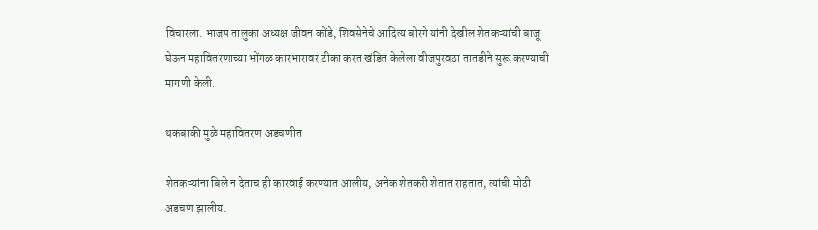विचारला. भाजप तालुका अध्यक्ष जीवन कोंडे, शिवसेनेचे आदित्य बोरगे यांनी देखील शेतकऱ्यांची बाजू घेऊन महावितरणाच्या भोंगळ कारभारावर टीका करत खंडित केलेला वीजपुरवठा तातडीने सुरू करण्याची मागणी केली.

थकबाकी मुळे महावितरण अडचणीत

शेतकऱ्यांना बिले न देताच ही कारवाई करण्यात आलीय, अनेक शेतकरी शेतात राहतात, त्यांची मोठी अडचण झालीय.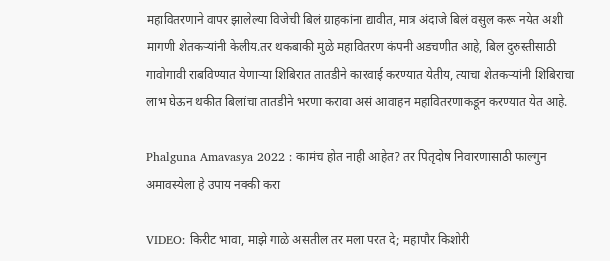महावितरणाने वापर झालेल्या विजेची बिलं ग्राहकांना द्यावीत, मात्र अंदाजे बिलं वसुल करू नयेत अशी मागणी शेतकऱ्यांनी केलीय.तर थकबाकी मुळे महावितरण कंपनी अडचणीत आहे, बिल दुरुस्तीसाठी गावोगावी राबविण्यात येणाऱ्या शिबिरात तातडीने कारवाई करण्यात येतीय, त्याचा शेतकऱ्यांनी शिबिराचा लाभ घेऊन थकीत बिलांचा तातडीने भरणा करावा असं आवाहन महावितरणाकडून करण्यात येत आहे.

Phalguna Amavasya 2022 : कामंच होत नाही आहेत? तर पितृदोष निवारणासाठी फाल्गुन अमावस्येला हे उपाय नक्की करा

VIDEO: किरीट भावा, माझे गाळे असतील तर मला परत दे; महापौर किशोरी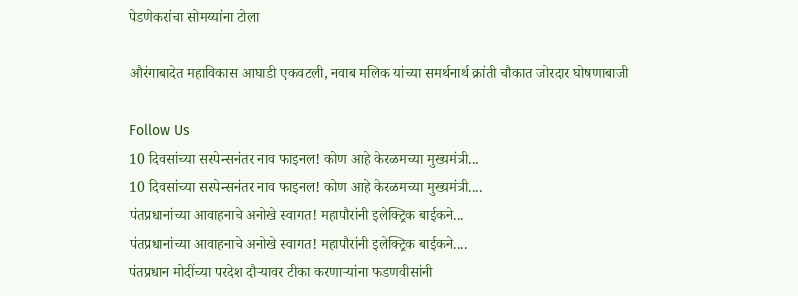पेडणेकरांचा सोमय्यांना टोला

औरंगाबादेत महाविकास आघाडी एकवटली, नवाब मलिक यांच्या समर्थनार्थ क्रांती चौकात जोरदार घोषणाबाजी

Follow Us
10 दिवसांच्या सस्पेन्सनंतर नाव फाइनल! कोण आहे केरळमच्या मुख्यमंत्री...
10 दिवसांच्या सस्पेन्सनंतर नाव फाइनल! कोण आहे केरळमच्या मुख्यमंत्री....
पंतप्रधानांच्या आवाहनाचे अनोखे स्वागत! महापौरांनी इलेक्ट्रिक बाईकने...
पंतप्रधानांच्या आवाहनाचे अनोखे स्वागत! महापौरांनी इलेक्ट्रिक बाईकने....
पंतप्रधान मोदींच्या परदेश दौऱ्यावर टीका करणाऱ्यांना फडणवीसांनी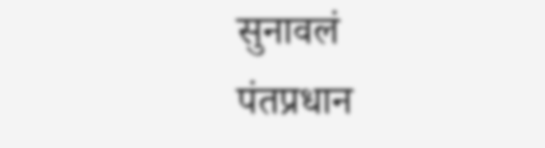सुनावलं
पंतप्रधान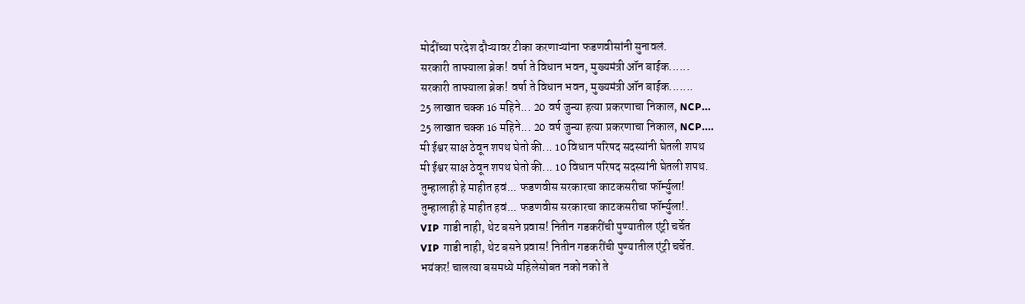मोदींच्या परदेश दौऱ्यावर टीका करणाऱ्यांना फडणवीसांनी सुनावलं.
सरकारी ताफ्याला ब्रेक! वर्षा ते विधान भवन, मुख्यमंत्री ऑन बाईक......
सरकारी ताफ्याला ब्रेक! वर्षा ते विधान भवन, मुख्यमंत्री ऑन बाईक.......
25 लाखात चक्क 16 महिने... 20 वर्ष जुन्या हत्या प्रकरणाचा निकाल, NCP...
25 लाखात चक्क 16 महिने... 20 वर्ष जुन्या हत्या प्रकरणाचा निकाल, NCP....
मी ईश्वर साक्ष ठेवून शपथ घेतो की... 10 विधान परिषद सदस्यांनी घेतली शपथ
मी ईश्वर साक्ष ठेवून शपथ घेतो की... 10 विधान परिषद सदस्यांनी घेतली शपथ.
तुम्हालाही हे माहीत हवं... फडणवीस सरकारचा काटकसरीचा फॉर्म्युला!
तुम्हालाही हे माहीत हवं... फडणवीस सरकारचा काटकसरीचा फॉर्म्युला!.
VIP गाडी नाही, थेट बसने प्रवास! नितीन गडकरींची पुण्यातील एंट्री चर्चेत
VIP गाडी नाही, थेट बसने प्रवास! नितीन गडकरींची पुण्यातील एंट्री चर्चेत.
भयंकर! चालत्या बसमध्ये महिलेसोबत नको नको ते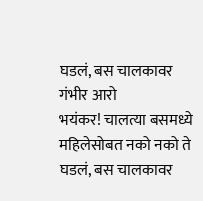घडलं, बस चालकावर गंभीर आरो
भयंकर! चालत्या बसमध्ये महिलेसोबत नको नको ते घडलं, बस चालकावर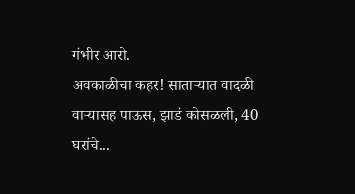गंभीर आरो.
अवकाळीचा कहर! साताऱ्यात वादळी वाऱ्यासह पाऊस, झाडं कोसळली, 40 घरांचे...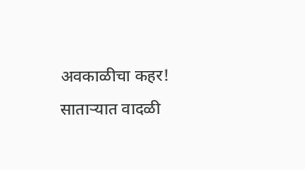अवकाळीचा कहर! साताऱ्यात वादळी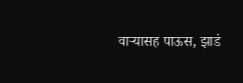वाऱ्यासह पाऊस, झाडं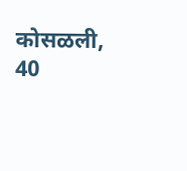कोसळली, 40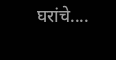घरांचे....